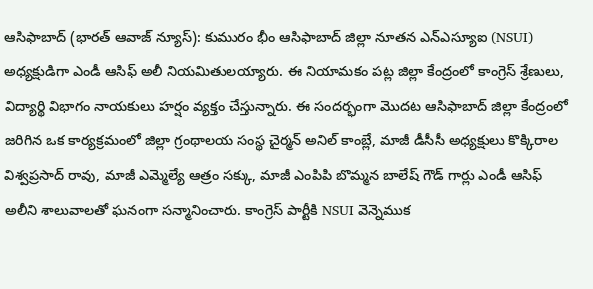ఆసిఫాబాద్ (భారత్ ఆవాజ్ న్యూస్): కుమురం భీం ఆసిఫాబాద్ జిల్లా నూతన ఎన్ఎస్యూఐ (NSUI) అధ్యక్షుడిగా ఎండీ ఆసిఫ్ అలీ నియమితులయ్యారు. ఈ నియామకం పట్ల జిల్లా కేంద్రంలో కాంగ్రెస్ శ్రేణులు, విద్యార్థి విభాగం నాయకులు హర్షం వ్యక్తం చేస్తున్నారు. ఈ సందర్భంగా మొదట ఆసిఫాబాద్ జిల్లా కేంద్రంలో జరిగిన ఒక కార్యక్రమంలో జిల్లా గ్రంథాలయ సంస్థ చైర్మన్ అనిల్ కాంబ్లే, మాజీ డీసీసీ అధ్యక్షులు కొక్కిరాల విశ్వప్రసాద్ రావు, మాజీ ఎమ్మెల్యే ఆత్రం సక్కు, మాజీ ఎంపిపి బొమ్మన బాలేష్ గౌడ్ గార్లు ఎండీ ఆసిఫ్ అలీని శాలువాలతో ఘనంగా సన్మానించారు. కాంగ్రెస్ పార్టీకి NSUI వెన్నెముక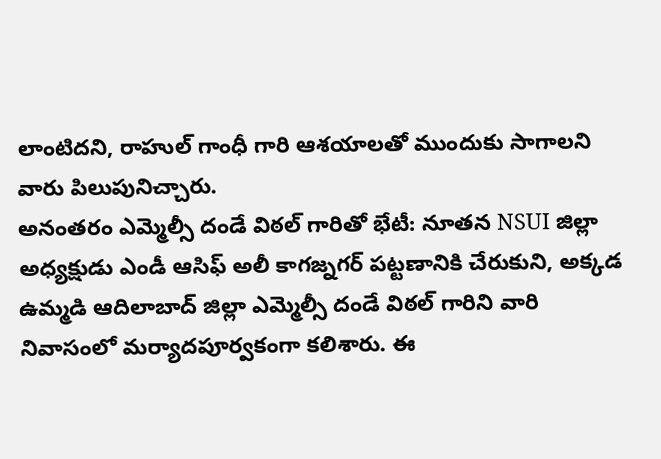లాంటిదని, రాహుల్ గాంధీ గారి ఆశయాలతో ముందుకు సాగాలని వారు పిలుపునిచ్చారు.
అనంతరం ఎమ్మెల్సీ దండే విఠల్ గారితో భేటీ: నూతన NSUI జిల్లా అధ్యక్షుడు ఎండీ ఆసిఫ్ అలీ కాగజ్నగర్ పట్టణానికి చేరుకుని, అక్కడ ఉమ్మడి ఆదిలాబాద్ జిల్లా ఎమ్మెల్సీ దండే విఠల్ గారిని వారి నివాసంలో మర్యాదపూర్వకంగా కలిశారు. ఈ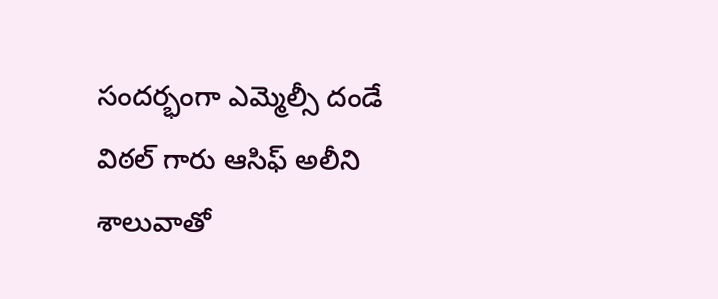సందర్భంగా ఎమ్మెల్సీ దండే విఠల్ గారు ఆసిఫ్ అలీని శాలువాతో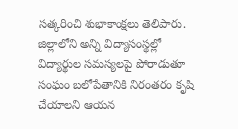సత్కరించి శుభాకాంక్షలు తెలిపారు. జిల్లాలోని అన్ని విద్యాసంస్థల్లో విద్యార్థుల సమస్యలపై పోరాడుతూ సంఘం బలోపేతానికి నిరంతరం కృషి చేయాలని ఆయన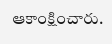ఆకాంక్షించారు.